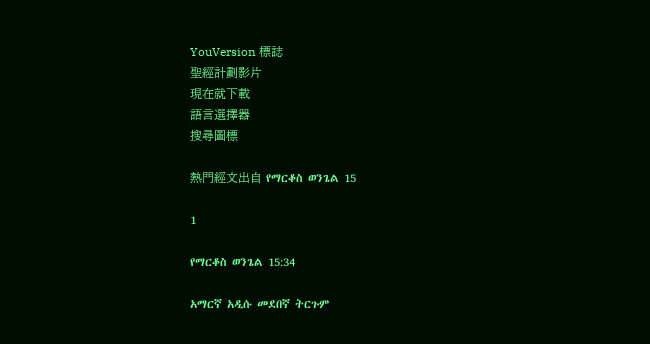YouVersion 標誌
聖經計劃影片
現在就下載
語言選擇器
搜尋圖標

熱門經文出自 የማርቆስ ወንጌል 15

1

የማርቆስ ወንጌል 15:34

አማርኛ አዲሱ መደበኛ ትርጉም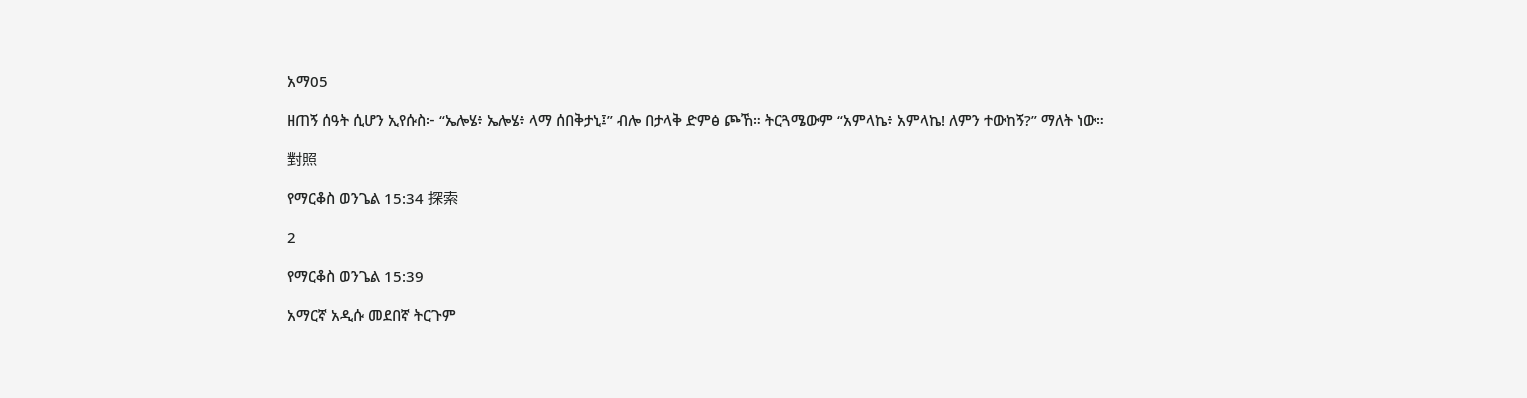አማ05

ዘጠኝ ሰዓት ሲሆን ኢየሱስ፦ “ኤሎሄ፥ ኤሎሄ፥ ላማ ሰበቅታኒ፤” ብሎ በታላቅ ድምፅ ጮኸ። ትርጓሜውም “አምላኬ፥ አምላኬ! ለምን ተውከኝ?” ማለት ነው።

對照

የማርቆስ ወንጌል 15:34 探索

2

የማርቆስ ወንጌል 15:39

አማርኛ አዲሱ መደበኛ ትርጉም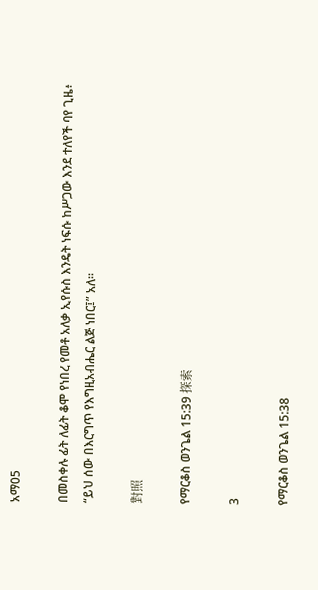አማ05

በመስቀሉ ፊት ለፊት ቆሞ የነበረ የመቶ አለቃ ኢየሱስ እንዴት ነፍሱ ከሥጋው እንደ ተለየች ባየ ጊዜ፥ “ይህ ሰው በእርግጥ የእግዚአብሔር ልጅ ነበር፤” አለ።

對照

የማርቆስ ወንጌል 15:39 探索

3

የማርቆስ ወንጌል 15:38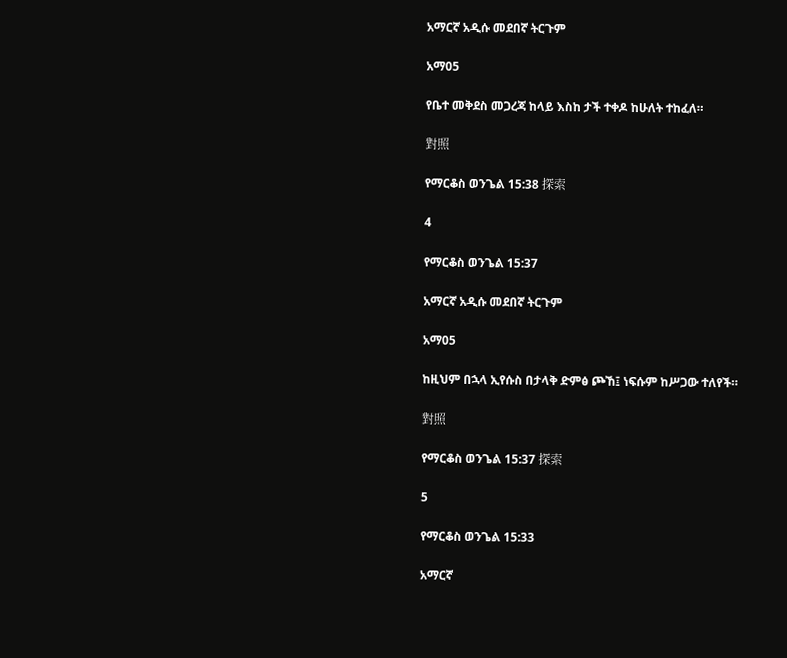አማርኛ አዲሱ መደበኛ ትርጉም

አማ05

የቤተ መቅደስ መጋረጃ ከላይ እስከ ታች ተቀዶ ከሁለት ተከፈለ።

對照

የማርቆስ ወንጌል 15:38 探索

4

የማርቆስ ወንጌል 15:37

አማርኛ አዲሱ መደበኛ ትርጉም

አማ05

ከዚህም በኋላ ኢየሱስ በታላቅ ድምፅ ጮኸ፤ ነፍሱም ከሥጋው ተለየች።

對照

የማርቆስ ወንጌል 15:37 探索

5

የማርቆስ ወንጌል 15:33

አማርኛ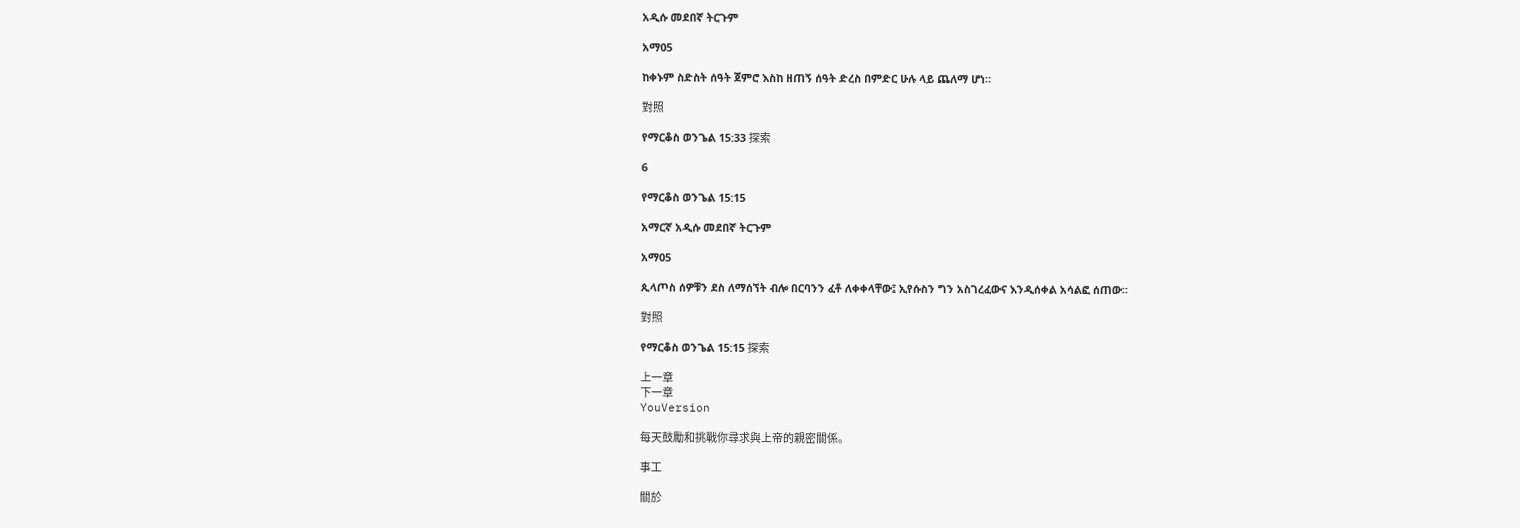አዲሱ መደበኛ ትርጉም

አማ05

ከቀኑም ስድስት ሰዓት ጀምሮ እስከ ዘጠኝ ሰዓት ድረስ በምድር ሁሉ ላይ ጨለማ ሆነ።

對照

የማርቆስ ወንጌል 15:33 探索

6

የማርቆስ ወንጌል 15:15

አማርኛ አዲሱ መደበኛ ትርጉም

አማ05

ጲላጦስ ሰዎቹን ደስ ለማሰኘት ብሎ በርባንን ፈቶ ለቀቀላቸው፤ ኢየሱስን ግን አስገረፈውና እንዲሰቀል አሳልፎ ሰጠው።

對照

የማርቆስ ወንጌል 15:15 探索

上一章
下一章
YouVersion

每天鼓勵和挑戰你尋求與上帝的親密關係。

事工

關於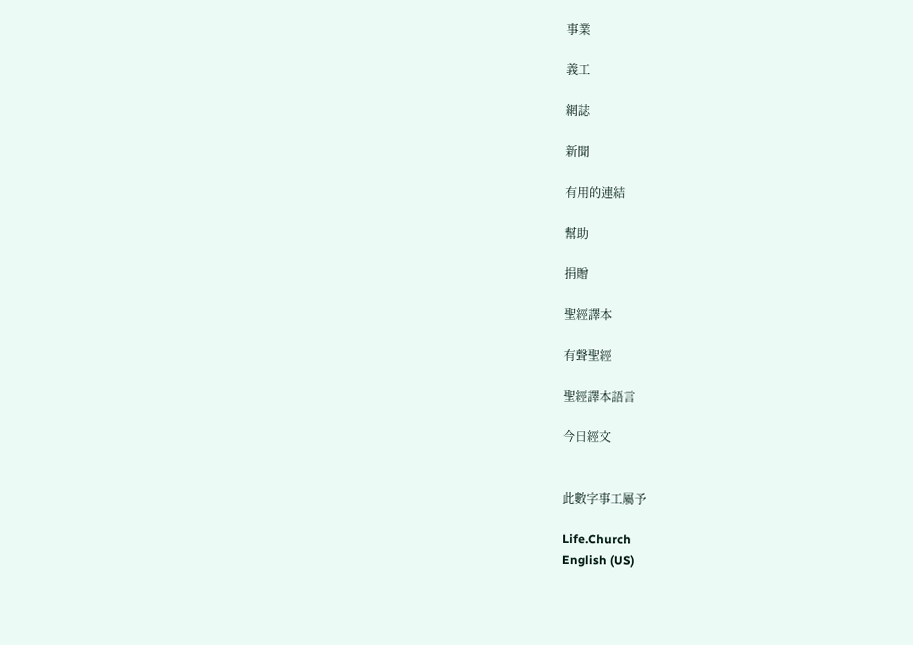事業

義工

網誌

新聞

有用的連結

幫助

捐贈

聖經譯本

有聲聖經

聖經譯本語言

今日經文


此數字事工屬予

Life.Church
English (US)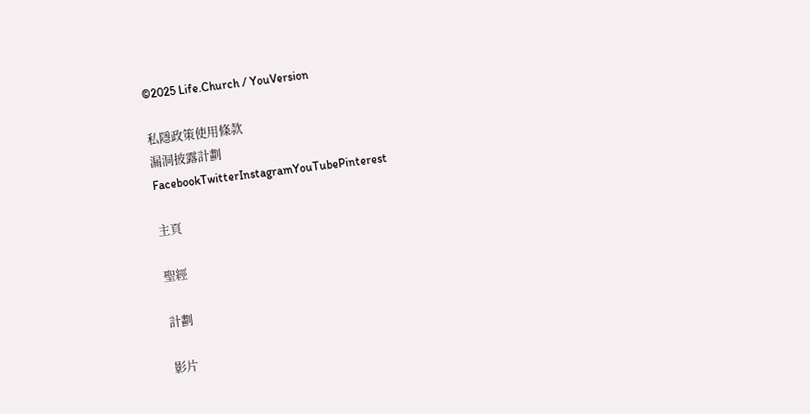©2025 Life.Church / YouVersion

私隱政策使用條款
漏洞披露計劃
FacebookTwitterInstagramYouTubePinterest

主頁

聖經

計劃

影片